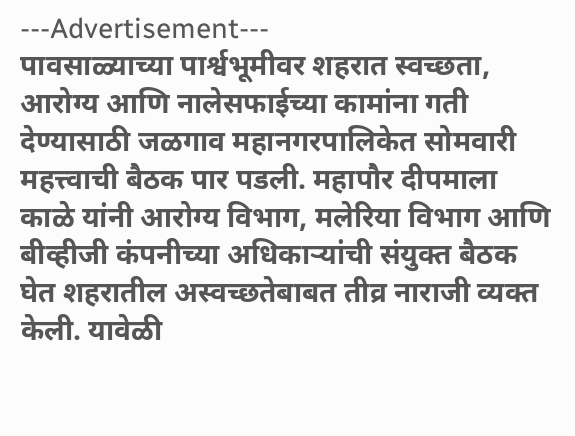---Advertisement---
पावसाळ्याच्या पार्श्वभूमीवर शहरात स्वच्छता, आरोग्य आणि नालेसफाईच्या कामांना गती देण्यासाठी जळगाव महानगरपालिकेत सोमवारी महत्त्वाची बैठक पार पडली. महापौर दीपमाला काळे यांनी आरोग्य विभाग, मलेरिया विभाग आणि बीव्हीजी कंपनीच्या अधिकाऱ्यांची संयुक्त बैठक घेत शहरातील अस्वच्छतेबाबत तीव्र नाराजी व्यक्त केली. यावेळी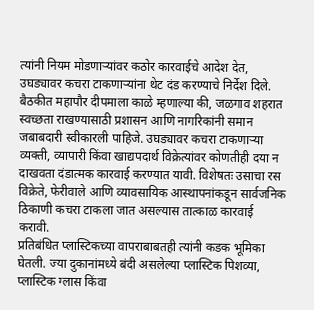त्यांनी नियम मोडणाऱ्यांवर कठोर कारवाईचे आदेश देत, उघड्यावर कचरा टाकणाऱ्यांना थेट दंड करण्याचे निर्देश दिले.
बैठकीत महापौर दीपमाला काळे म्हणाल्या की, जळगाव शहरात स्वच्छता राखण्यासाठी प्रशासन आणि नागरिकांनी समान जबाबदारी स्वीकारली पाहिजे. उघड्यावर कचरा टाकणाऱ्या व्यक्ती, व्यापारी किंवा खाद्यपदार्थ विक्रेत्यांवर कोणतीही दया न दाखवता दंडात्मक कारवाई करण्यात यावी. विशेषतः उसाचा रस विक्रेते, फेरीवाले आणि व्यावसायिक आस्थापनांकडून सार्वजनिक ठिकाणी कचरा टाकला जात असल्यास तात्काळ कारवाई करावी.
प्रतिबंधित प्लास्टिकच्या वापराबाबतही त्यांनी कडक भूमिका घेतली. ज्या दुकानांमध्ये बंदी असलेल्या प्लास्टिक पिशव्या, प्लास्टिक ग्लास किंवा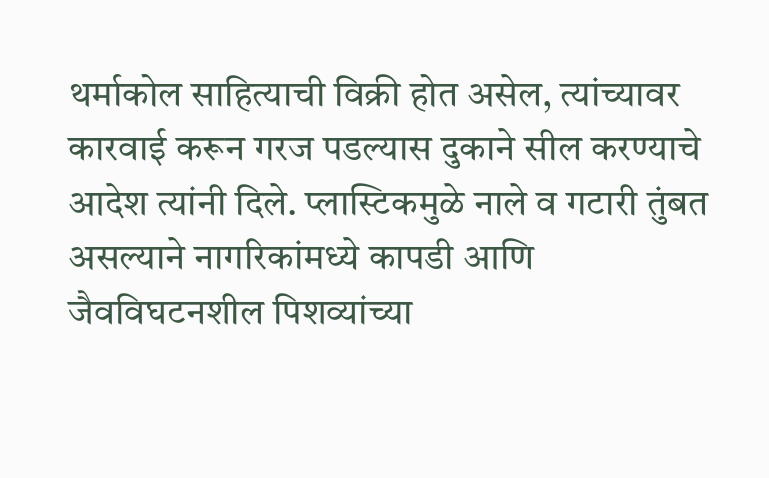थर्माकोल साहित्याची विक्री होत असेल, त्यांच्यावर कारवाई करून गरज पडल्यास दुकाने सील करण्याचे आदेश त्यांनी दिले. प्लास्टिकमुळे नाले व गटारी तुंबत असल्याने नागरिकांमध्ये कापडी आणि जैवविघटनशील पिशव्यांच्या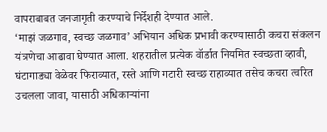वापराबाबत जनजागृती करण्याचे निर्देशही देण्यात आले.
‘माझं जळगाव, स्वच्छ जळगाव’ अभियान अधिक प्रभावी करण्यासाठी कचरा संकलन यंत्रणेचा आढावा घेण्यात आला. शहरातील प्रत्येक वॉर्डात नियमित स्वच्छता व्हावी, घंटागाड्या वेळेवर फिराव्यात, रस्ते आणि गटारी स्वच्छ राहाव्यात तसेच कचरा त्वरित उचलला जावा, यासाठी अधिकाऱ्यांना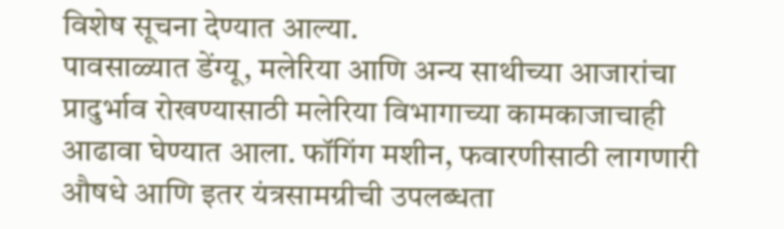विशेष सूचना देण्यात आल्या.
पावसाळ्यात डेंग्यू, मलेरिया आणि अन्य साथीच्या आजारांचा प्रादुर्भाव रोखण्यासाठी मलेरिया विभागाच्या कामकाजाचाही आढावा घेण्यात आला. फॉगिंग मशीन, फवारणीसाठी लागणारी औषधे आणि इतर यंत्रसामग्रीची उपलब्धता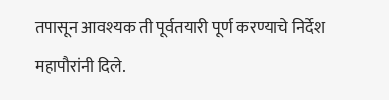तपासून आवश्यक ती पूर्वतयारी पूर्ण करण्याचे निर्देश महापौरांनी दिले.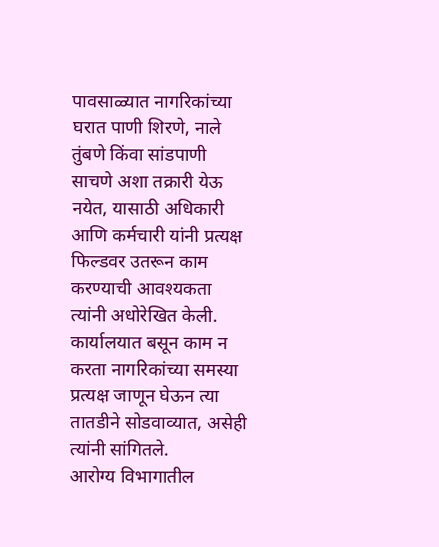पावसाळ्यात नागरिकांच्या घरात पाणी शिरणे, नाले तुंबणे किंवा सांडपाणी साचणे अशा तक्रारी येऊ नयेत, यासाठी अधिकारी आणि कर्मचारी यांनी प्रत्यक्ष फिल्डवर उतरून काम करण्याची आवश्यकता त्यांनी अधोरेखित केली. कार्यालयात बसून काम न करता नागरिकांच्या समस्या प्रत्यक्ष जाणून घेऊन त्या तातडीने सोडवाव्यात, असेही त्यांनी सांगितले.
आरोग्य विभागातील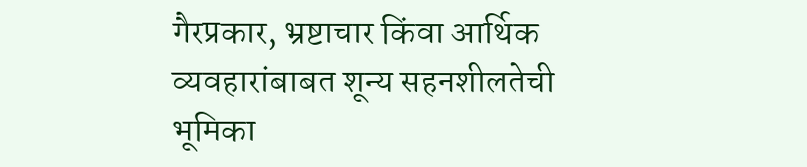गैरप्रकार, भ्रष्टाचार किंवा आर्थिक व्यवहारांबाबत शून्य सहनशीलतेची भूमिका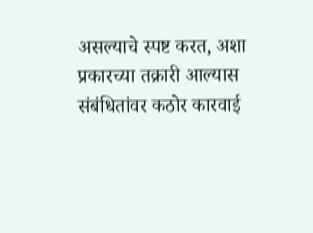असल्याचे स्पष्ट करत, अशा प्रकारच्या तक्रारी आल्यास संबंधितांवर कठोर कारवाई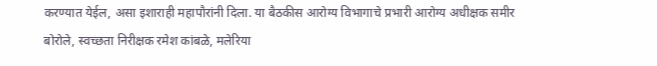करण्यात येईल, असा इशाराही महापौरांनी दिला. या बैठकीस आरोग्य विभागाचे प्रभारी आरोग्य अधीक्षक समीर बोरोले, स्वच्छता निरीक्षक रमेश कांबळे, मलेरिया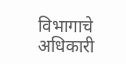विभागाचे अधिकारी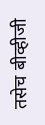तसेच बीव्हीजी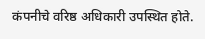कंपनीचे वरिष्ठ अधिकारी उपस्थित होते.